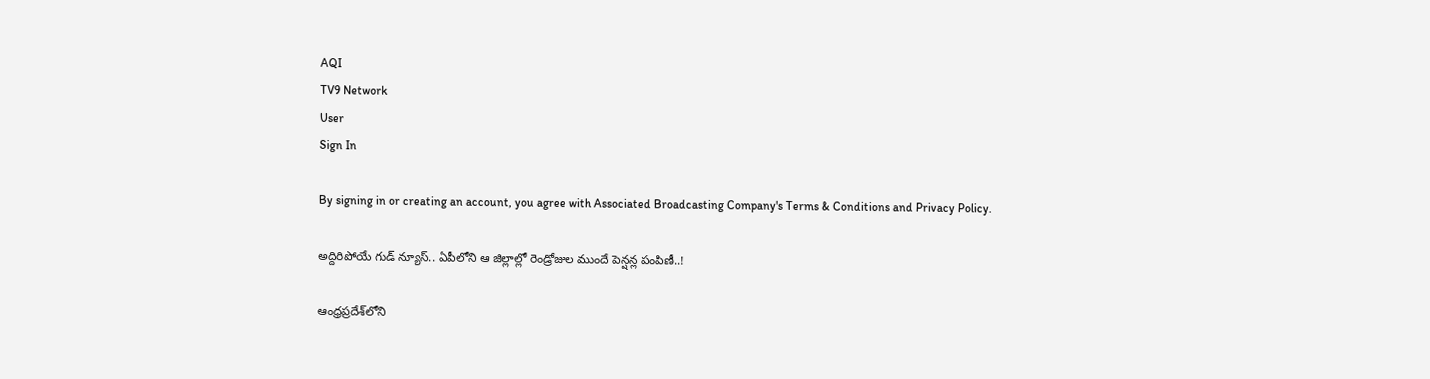AQI
TV9 Network
User
Sign In

By signing in or creating an account, you agree with Associated Broadcasting Company's Terms & Conditions and Privacy Policy.

అద్దిరిపోయే గుడ్ న్యూస్.. ఏపీలోని ఆ జిల్లాల్లో రెండ్రోజుల ముందే పెన్షన్ల పంపిణీ..!

ఆంధ్రప్రదేశ్‌లోని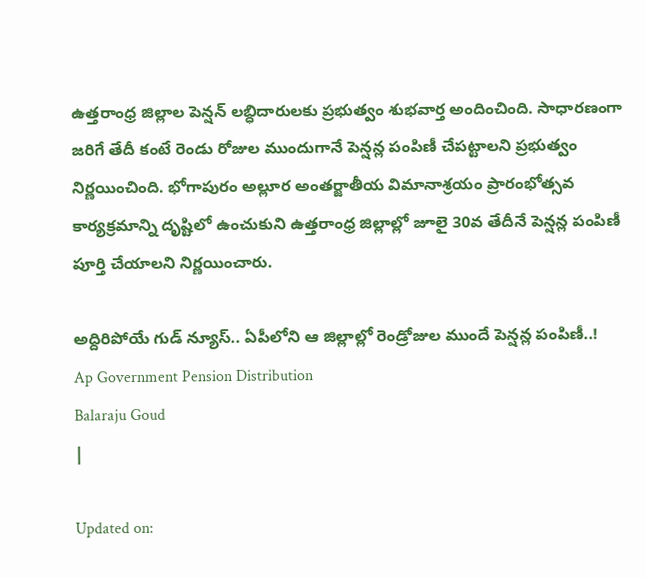ఉత్తరాంధ్ర జిల్లాల పెన్షన్ లబ్ధిదారులకు ప్రభుత్వం శుభవార్త అందించింది. సాధారణంగా జరిగే తేదీ కంటే రెండు రోజుల ముందుగానే పెన్షన్ల పంపిణీ చేపట్టాలని ప్రభుత్వం నిర్ణయించింది. భోగాపురం అల్లూర అంతర్జాతీయ విమానాశ్రయం ప్రారంభోత్సవ కార్యక్రమాన్ని దృష్టిలో ఉంచుకుని ఉత్తరాంధ్ర జిల్లాల్లో జూలై 30వ తేదీనే పెన్షన్ల పంపిణీ పూర్తి చేయాలని నిర్ణయించారు.

అద్దిరిపోయే గుడ్ న్యూస్.. ఏపీలోని ఆ జిల్లాల్లో రెండ్రోజుల ముందే పెన్షన్ల పంపిణీ..!
Ap Government Pension Distribution
Balaraju Goud
|

Updated on: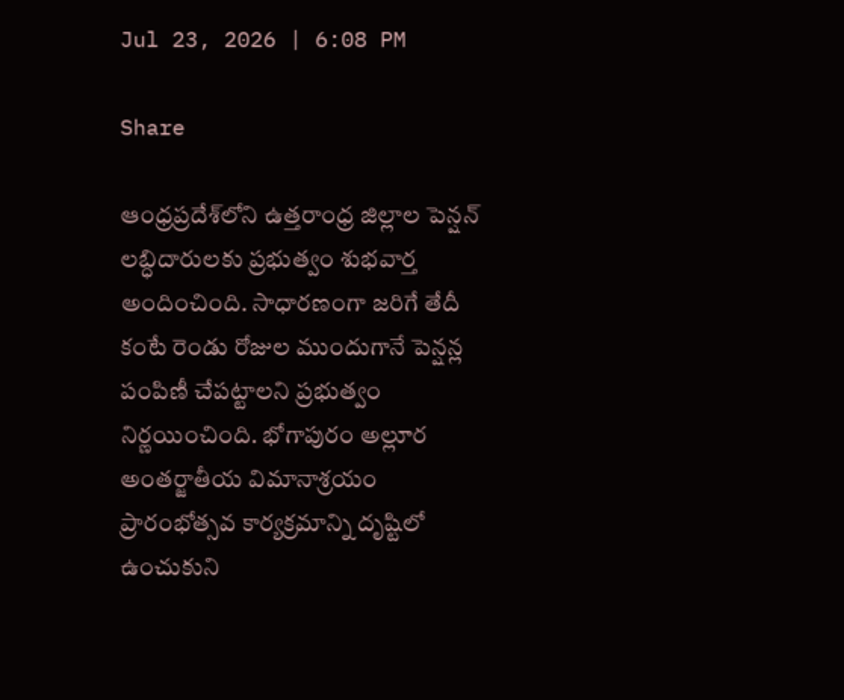Jul 23, 2026 | 6:08 PM

Share

ఆంధ్రప్రదేశ్‌లోని ఉత్తరాంధ్ర జిల్లాల పెన్షన్ లబ్ధిదారులకు ప్రభుత్వం శుభవార్త అందించింది. సాధారణంగా జరిగే తేదీ కంటే రెండు రోజుల ముందుగానే పెన్షన్ల పంపిణీ చేపట్టాలని ప్రభుత్వం నిర్ణయించింది. భోగాపురం అల్లూర అంతర్జాతీయ విమానాశ్రయం ప్రారంభోత్సవ కార్యక్రమాన్ని దృష్టిలో ఉంచుకుని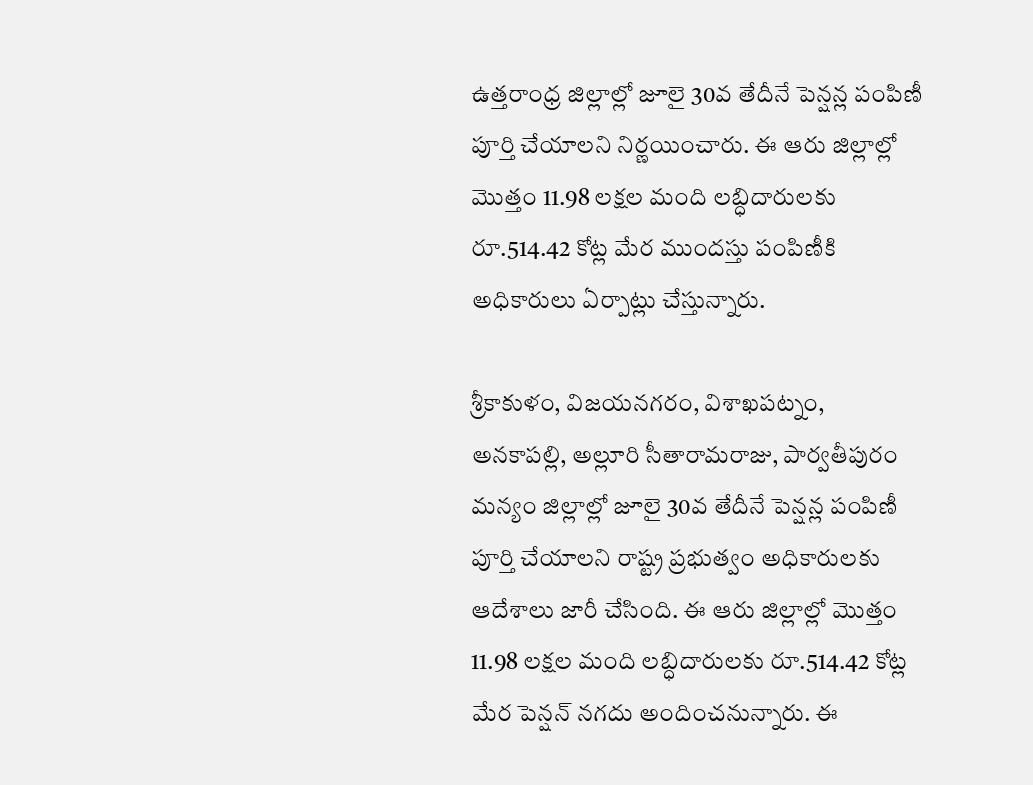ఉత్తరాంధ్ర జిల్లాల్లో జూలై 30వ తేదీనే పెన్షన్ల పంపిణీ పూర్తి చేయాలని నిర్ణయించారు. ఈ ఆరు జిల్లాల్లో మొత్తం 11.98 లక్షల మంది లబ్ధిదారులకు రూ.514.42 కోట్ల మేర ముందస్తు పంపిణీకి అధికారులు ఏర్పాట్లు చేస్తున్నారు.

శ్రీకాకుళం, విజయనగరం, విశాఖపట్నం, అనకాపల్లి, అల్లూరి సీతారామరాజు, పార్వతీపురం మన్యం జిల్లాల్లో జూలై 30వ తేదీనే పెన్షన్ల పంపిణీ పూర్తి చేయాలని రాష్ట్ర ప్రభుత్వం అధికారులకు ఆదేశాలు జారీ చేసింది. ఈ ఆరు జిల్లాల్లో మొత్తం 11.98 లక్షల మంది లబ్ధిదారులకు రూ.514.42 కోట్ల మేర పెన్షన్ నగదు అందించనున్నారు. ఈ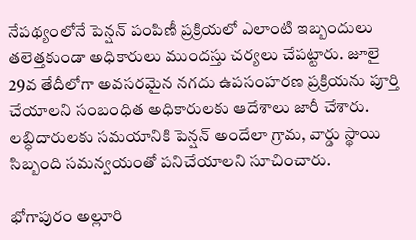నేపథ్యంలోనే పెన్షన్ పంపిణీ ప్రక్రియలో ఎలాంటి ఇబ్బందులు తలెత్తకుండా అధికారులు ముందస్తు చర్యలు చేపట్టారు. జూలై 29వ తేదీలోగా అవసరమైన నగదు ఉపసంహరణ ప్రక్రియను పూర్తి చేయాలని సంబంధిత అధికారులకు ఆదేశాలు జారీ చేశారు. లబ్ధిదారులకు సమయానికి పెన్షన్ అందేలా గ్రామ, వార్డు స్థాయి సిబ్బంది సమన్వయంతో పనిచేయాలని సూచించారు.

భోగాపురం అల్లూరి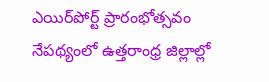ఎయిర్‌పోర్ట్ ప్రారంభోత్సవం నేపథ్యంలో ఉత్తరాంధ్ర జిల్లాల్లో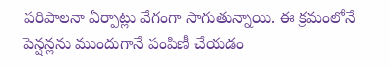పరిపాలనా ఏర్పాట్లు వేగంగా సాగుతున్నాయి. ఈ క్రమంలోనే పెన్షన్లను ముందుగానే పంపిణీ చేయడం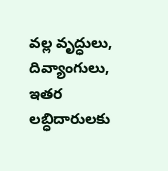వల్ల వృద్ధులు, దివ్యాంగులు, ఇతర లబ్ధిదారులకు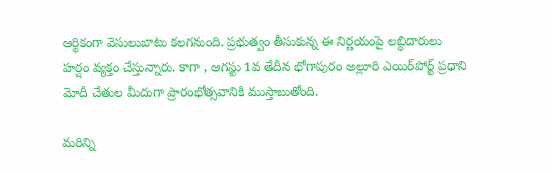ఆర్థికంగా వెసులుబాటు కలగనుంది. ప్రభుత్వం తీసుకున్న ఈ నిర్ణయంపై లబ్ధిదారులు హర్షం వ్యక్తం చేస్తున్నారు. కాగా , ఆగస్టు 1వ తేదీన భోగాపురం అల్లూరి ఎయిర్‌పోర్ట్ ప్రధాని మోదీ చేతుల మీదుగా ప్రారంభోత్సవానికి ముస్తాబుతోంది.

మరిన్ని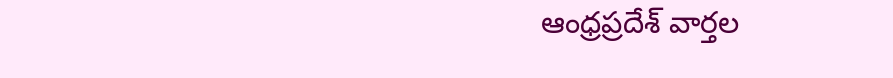ఆంధ్రప్రదేశ్ వార్తల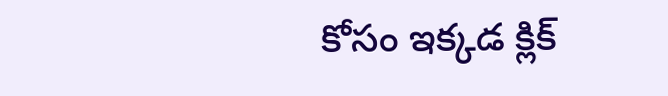కోసం ఇక్కడ క్లిక్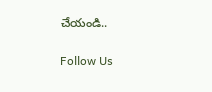చేయండి..

Follow Us